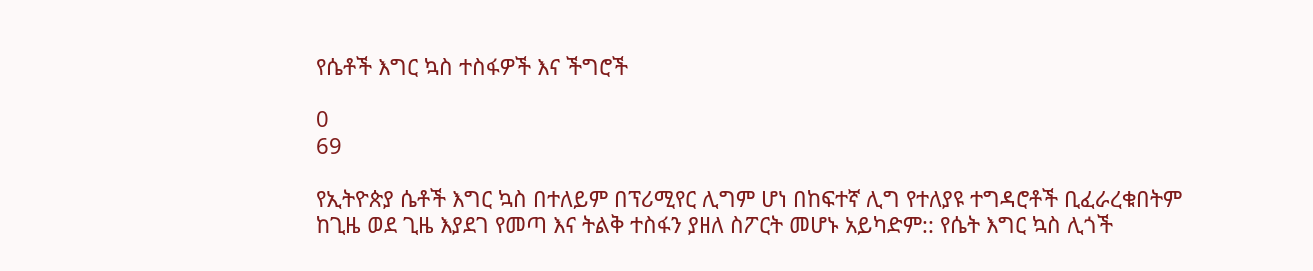የሴቶች እግር ኳስ ተስፋዎች እና ችግሮች

0
69

የኢትዮጵያ ሴቶች እግር ኳስ በተለይም በፕሪሚየር ሊግም ሆነ በከፍተኛ ሊግ የተለያዩ ተግዳሮቶች ቢፈራረቁበትም ከጊዜ ወደ ጊዜ እያደገ የመጣ እና ትልቅ ተስፋን ያዘለ ስፖርት መሆኑ አይካድም:: የሴት እግር ኳስ ሊጎች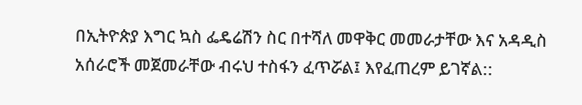በኢትዮጵያ እግር ኳስ ፌዴሬሽን ስር በተሻለ መዋቅር መመራታቸው እና አዳዲስ አሰራሮች መጀመራቸው ብሩህ ተስፋን ፈጥሯል፤ እየፈጠረም ይገኛል::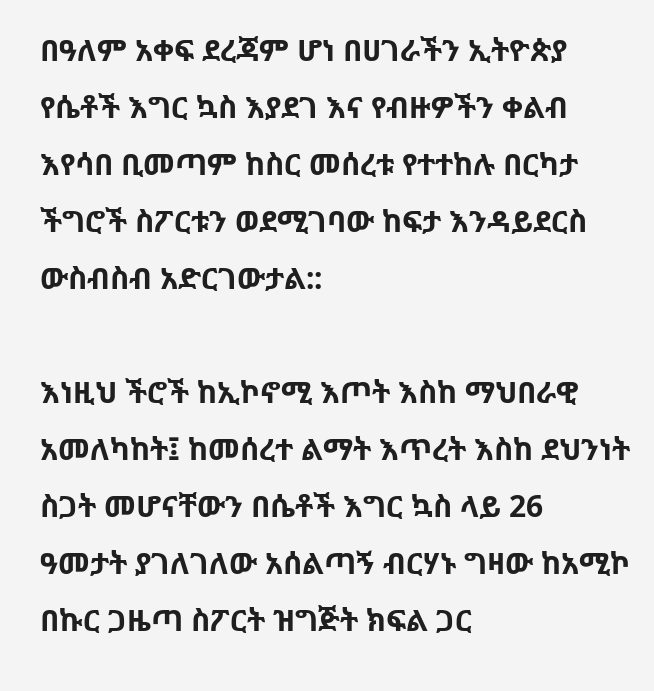በዓለም አቀፍ ደረጃም ሆነ በሀገራችን ኢትዮጵያ የሴቶች እግር ኳስ እያደገ እና የብዙዎችን ቀልብ እየሳበ ቢመጣም ከስር መሰረቱ የተተከሉ በርካታ ችግሮች ስፖርቱን ወደሚገባው ከፍታ እንዳይደርስ ውስብስብ አድርገውታል::

እነዚህ ችሮች ከኢኮኖሚ እጦት እስከ ማህበራዊ አመለካከት፤ ከመሰረተ ልማት እጥረት እስከ ደህንነት ስጋት መሆናቸውን በሴቶች እግር ኳስ ላይ 26 ዓመታት ያገለገለው አሰልጣኝ ብርሃኑ ግዛው ከአሚኮ በኩር ጋዜጣ ስፖርት ዝግጅት ክፍል ጋር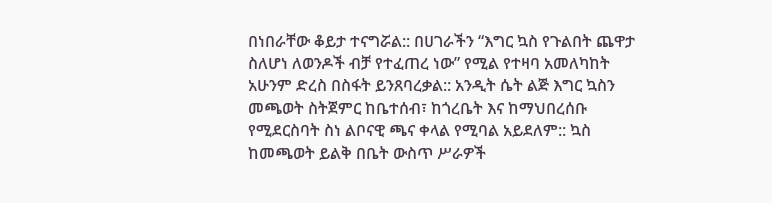በነበራቸው ቆይታ ተናግሯል:: በሀገራችን “እግር ኳስ የጉልበት ጨዋታ ስለሆነ ለወንዶች ብቻ የተፈጠረ ነው” የሚል የተዛባ አመለካከት አሁንም ድረስ በስፋት ይንጸባረቃል:: አንዲት ሴት ልጅ እግር ኳስን መጫወት ስትጀምር ከቤተሰብ፣ ከጎረቤት እና ከማህበረሰቡ የሚደርስባት ስነ ልቦናዊ ጫና ቀላል የሚባል አይደለም:: ኳስ ከመጫወት ይልቅ በቤት ውስጥ ሥራዎች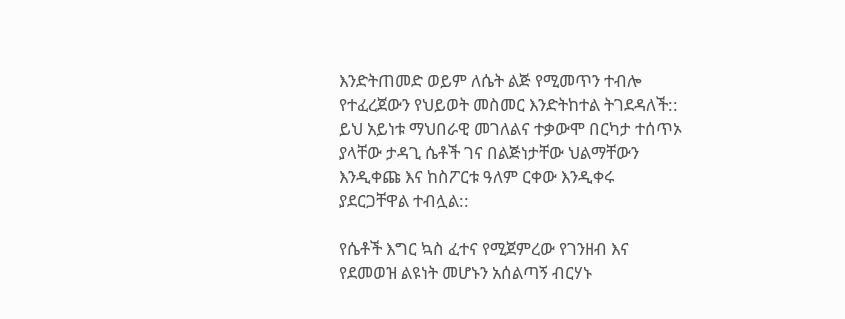እንድትጠመድ ወይም ለሴት ልጅ የሚመጥን ተብሎ የተፈረጀውን የህይወት መስመር እንድትከተል ትገደዳለች:: ይህ አይነቱ ማህበራዊ መገለልና ተቃውሞ በርካታ ተሰጥኦ ያላቸው ታዳጊ ሴቶች ገና በልጅነታቸው ህልማቸውን እንዲቀጩ እና ከስፖርቱ ዓለም ርቀው እንዲቀሩ ያደርጋቸዋል ተብሏል::

የሴቶች እግር ኳስ ፈተና የሚጀምረው የገንዘብ እና የደመወዝ ልዩነት መሆኑን አሰልጣኝ ብርሃኑ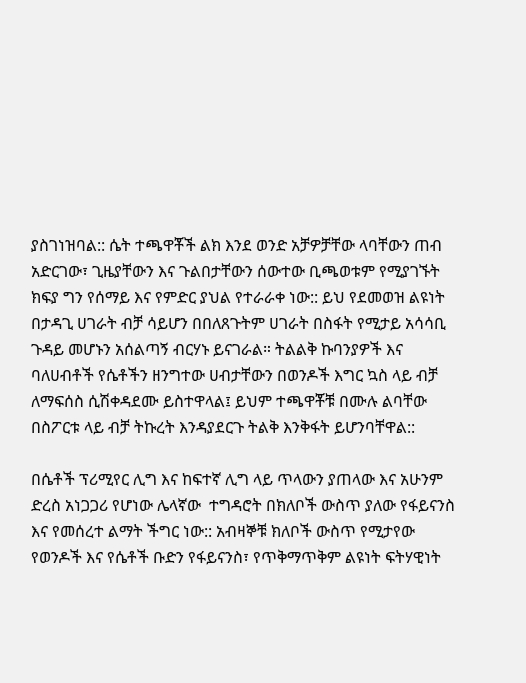ያስገነዝባል:: ሴት ተጫዋቾች ልክ እንደ ወንድ አቻዎቻቸው ላባቸውን ጠብ አድርገው፣ ጊዜያቸውን እና ጉልበታቸውን ሰውተው ቢጫወቱም የሚያገኙት ክፍያ ግን የሰማይ እና የምድር ያህል የተራራቀ ነው:: ይህ የደመወዝ ልዩነት በታዳጊ ሀገራት ብቻ ሳይሆን በበለጸጉትም ሀገራት በስፋት የሚታይ አሳሳቢ ጉዳይ መሆኑን አሰልጣኝ ብርሃኑ ይናገራል። ትልልቅ ኩባንያዎች እና ባለሀብቶች የሴቶችን ዘንግተው ሀብታቸውን በወንዶች እግር ኳስ ላይ ብቻ ለማፍሰስ ሲሽቀዳደሙ ይስተዋላል፤ ይህም ተጫዋቾቹ በሙሉ ልባቸው በስፖርቱ ላይ ብቻ ትኩረት እንዳያደርጉ ትልቅ እንቅፋት ይሆንባቸዋል::

በሴቶች ፕሪሚየር ሊግ እና ከፍተኛ ሊግ ላይ ጥላውን ያጠላው እና አሁንም ድረስ አነጋጋሪ የሆነው ሌላኛው  ተግዳሮት በክለቦች ውስጥ ያለው የፋይናንስ እና የመሰረተ ልማት ችግር ነው:: አብዛኞቹ ክለቦች ውስጥ የሚታየው የወንዶች እና የሴቶች ቡድን የፋይናንስ፣ የጥቅማጥቅም ልዩነት ፍትሃዊነት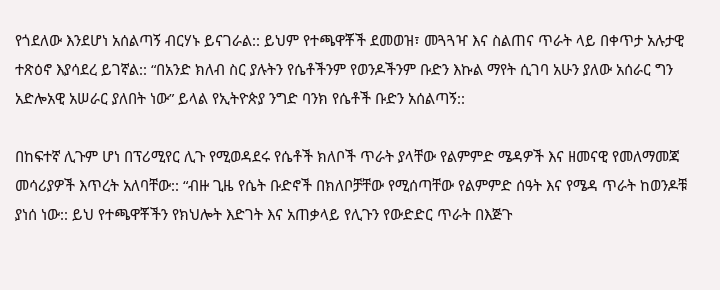የጎደለው እንደሆነ አሰልጣኝ ብርሃኑ ይናገራል:: ይህም የተጫዋቾች ደመወዝ፣ መጓጓዣ እና ስልጠና ጥራት ላይ በቀጥታ አሉታዊ ተጽዕኖ እያሳደረ ይገኛል:: “በአንድ ክለብ ስር ያሉትን የሴቶችንም የወንዶችንም ቡድን እኩል ማየት ሲገባ አሁን ያለው አሰራር ግን አድሎአዊ አሠራር ያለበት ነው” ይላል የኢትዮጵያ ንግድ ባንክ የሴቶች ቡድን አሰልጣኝ::

በከፍተኛ ሊጉም ሆነ በፕሪሚየር ሊጉ የሚወዳደሩ የሴቶች ክለቦች ጥራት ያላቸው የልምምድ ሜዳዎች እና ዘመናዊ የመለማመጃ መሳሪያዎች እጥረት አለባቸው:: “ብዙ ጊዜ የሴት ቡድኖች በክለቦቻቸው የሚሰጣቸው የልምምድ ሰዓት እና የሜዳ ጥራት ከወንዶቹ ያነሰ ነው:: ይህ የተጫዋቾችን የክህሎት እድገት እና አጠቃላይ የሊጉን የውድድር ጥራት በእጅጉ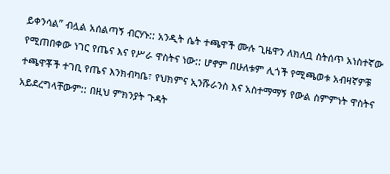ይቀንሳል” ብሏል አሰልጣኝ ብርሃኑ:: አንዲት ሴት ተጫዋች ሙሉ ጊዜዋን ለክለቧ ስትሰጥ አነስተኛው የሚጠበቀው ነገር የጤና እና የሥራ ዋስትና ነው:: ሆኖም በሁለቱም ሊጎች የሚጫወቱ አብዛኛዎቹ ተጫዋቾች ተገቢ የጤና እንክብካቤ፣ የህክምና ኢንሹራንስ እና አስተማማኝ የውል ስምምነት ዋስትና አይደረግላቸውም:: በዚህ ምክንያት ጉዳት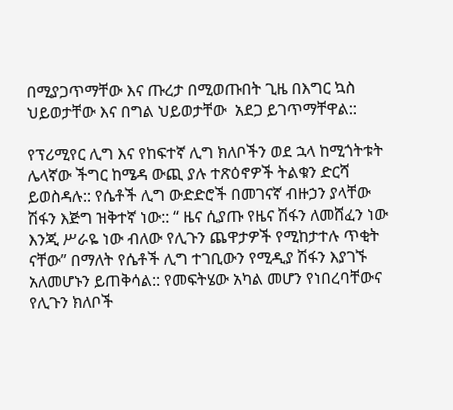በሚያጋጥማቸው እና ጡረታ በሚወጡበት ጊዜ በእግር ኳስ ህይወታቸው እና በግል ህይወታቸው  አደጋ ይገጥማቸዋል::

የፕሪሚየር ሊግ እና የከፍተኛ ሊግ ክለቦችን ወደ ኋላ ከሚጎትቱት ሌላኛው ችግር ከሜዳ ውጪ ያሉ ተጽዕኖዎች ትልቁን ድርሻ ይወስዳሉ:: የሴቶች ሊግ ውድድሮች በመገናኛ ብዙኃን ያላቸው ሽፋን እጅግ ዝቅተኛ ነው:: “ ዜና ሲያጡ የዜና ሽፋን ለመሸፈን ነው እንጂ ሥራዬ ነው ብለው የሊጉን ጨዋታዎች የሚከታተሉ ጥቂት ናቸው” በማለት የሴቶች ሊግ ተገቢውን የሚዲያ ሽፋን እያገኙ አለመሆኑን ይጠቅሳል:: የመፍትሄው አካል መሆን የነበረባቸውና የሊጉን ክለቦች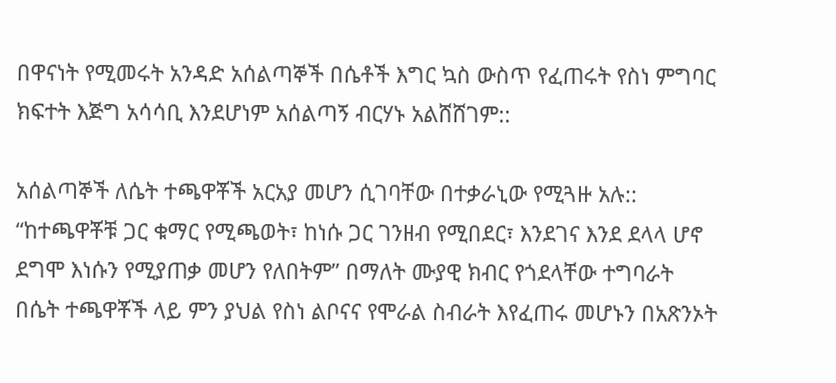በዋናነት የሚመሩት አንዳድ አሰልጣኞች በሴቶች እግር ኳስ ውስጥ የፈጠሩት የስነ ምግባር ክፍተት እጅግ አሳሳቢ እንደሆነም አሰልጣኝ ብርሃኑ አልሸሸገም::

አሰልጣኞች ለሴት ተጫዋቾች አርአያ መሆን ሲገባቸው በተቃራኒው የሚጓዙ አሉ:: “ከተጫዋቾቹ ጋር ቁማር የሚጫወት፣ ከነሱ ጋር ገንዘብ የሚበደር፣ እንደገና እንደ ደላላ ሆኖ ደግሞ እነሱን የሚያጠቃ መሆን የለበትም” በማለት ሙያዊ ክብር የጎደላቸው ተግባራት በሴት ተጫዋቾች ላይ ምን ያህል የስነ ልቦናና የሞራል ስብራት እየፈጠሩ መሆኑን በአጽንኦት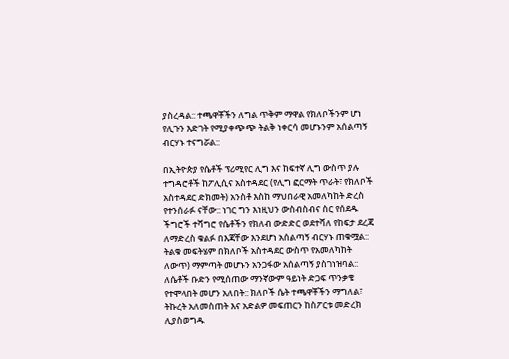ያስረዳል:: ተጫዋቾችን ለግል ጥቅም ማዋል የክለቦችንም ሆነ የሊጉን እድገት የሚያቀጭጭ ትልቅ ነቀርሳ መሆኑንም አሰልጣኝ ብርሃኑ ተናግሯል::

በኢትዮጵያ የሴቶች ፕሪሚየር ሊግ እና ከፍተኛ ሊግ ውስጥ ያሉ ተግዳሮቶች ከፖሊሲና አስተዳደር (የሊግ ፎርማት ጥራት፣ የክለቦች አስተዳደር ድክመት) አንስቶ እስከ ማህበራዊ አመለካከት ድረስ የተንሰራፉ ናቸው:: ነገር ግን እነዚህን ውስብስብና ስር የሰደዱ ችግሮች ተሻግሮ የሴቶችን የክለብ ውድድር ወደተሻለ የከፍታ ደረጃ ለማድረስ ቁልፉ በእጃቸው እንደሆነ አሰልጣኝ ብርሃኑ ጠቁሟል:: ትልቁ መፍትሄም በክለቦች አስተዳደር ውስጥ የአመለካከት ለውጥ) ማምጣት መሆኑን አንጋፋው አሰልጣኝ ያስገነዝባል:: ለሴቶች ቡድን የሚሰጠው ማንኛውም ዓይነት ድጋፍ ጥንቃቄ የተሞላበት መሆን አለበት:: ክለቦች ሴት ተጫዋቾችን ማግለል፣ ትኩረት አለመስጠት እና አድልዎ መፍጠርን ከስፖርቱ መድረክ ሊያስወግዱ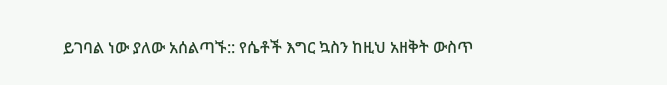ይገባል ነው ያለው አሰልጣኙ:: የሴቶች እግር ኳስን ከዚህ አዘቅት ውስጥ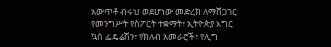አውጥቶ ብሩህ ወደሆነው መድረክ ለማሸጋገር የመንግሥት የስፖርት ተቋማት፣ ኢትዮጵያ እግር ኳስ ፌዴሬሽን፣ የክለብ አመራሮች፣ የሊግ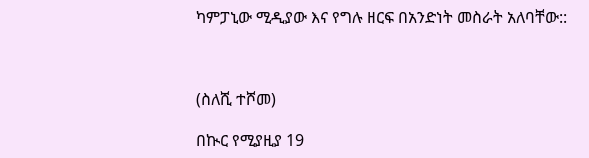ካምፓኒው ሚዲያው እና የግሉ ዘርፍ በአንድነት መስራት አለባቸው::



(ስለሺ ተሾመ)

በኲር የሚያዚያ 19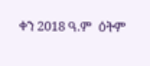ቀን 2018 ዓ.ም  ዕትም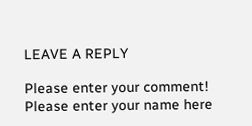LEAVE A REPLY

Please enter your comment!
Please enter your name here